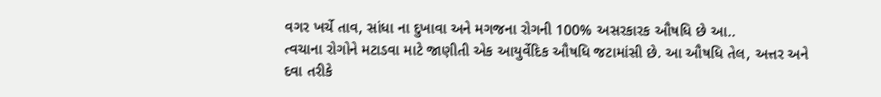વગર ખર્ચે તાવ, સાંધા ના દુખાવા અને મગજના રોગની 100% અસરકારક ઔષધિ છે આ..
ત્વચાના રોગોને મટાડવા માટે જાણીતી એક આયુર્વેદિક ઔષધિ જટામાંસી છે. આ ઔષધિ તેલ, અત્તર અને દવા તરીકે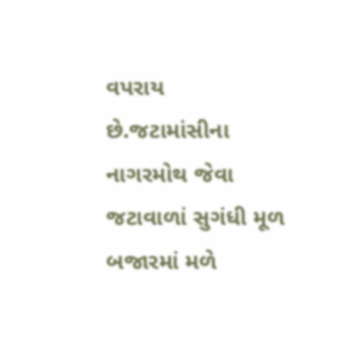વપરાય છે.જટામાંસીના નાગરમોથ જેવા જટાવાળાં સુગંધી મૂળ બજારમાં મળે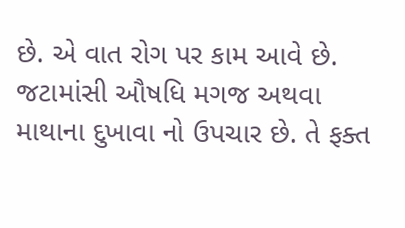છે. એ વાત રોગ પર કામ આવે છે. જટામાંસી ઔષધિ મગજ અથવા માથાના દુખાવા નો ઉપચાર છે. તે ફક્ત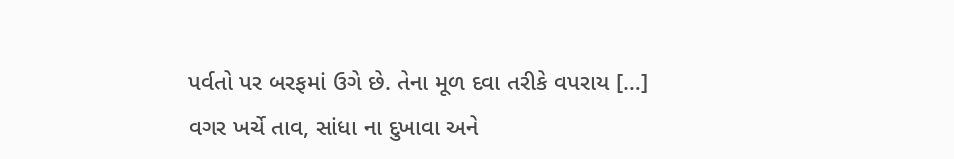પર્વતો પર બરફમાં ઉગે છે. તેના મૂળ દવા તરીકે વપરાય […]
વગર ખર્ચે તાવ, સાંધા ના દુખાવા અને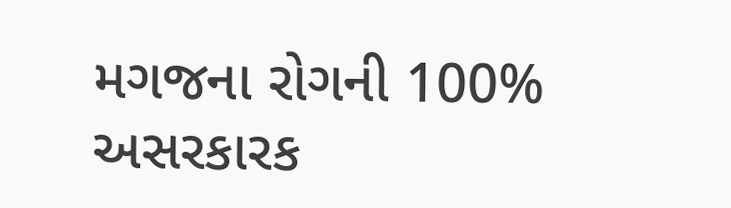મગજના રોગની 100% અસરકારક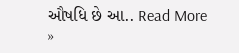ઔષધિ છે આ.. Read More »